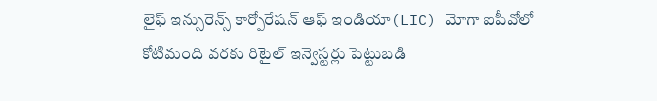లైఫ్ ఇన్సురెన్స్ కార్పోరేషన్ ఆఫ్ ఇండియా(LIC) మోగా ఐపీవోలో కోటిమంది వరకు రిటైల్ ఇన్వెస్టర్లు పెట్టుబడి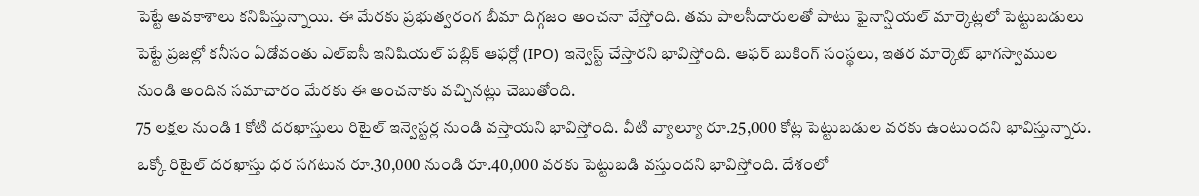పెట్టే అవకాశాలు కనిపిస్తున్నాయి. ఈ మేరకు ప్రభుత్వరంగ బీమా దిగ్గజం అంచనా వేస్తోంది. తమ పాలసీదారులతో పాటు ఫైనాన్షియల్ మార్కెట్లలో పెట్టుబడులు పెట్టే ప్రజల్లో కనీసం ఏడోవంతు ఎల్ఐసీ ఇనిషియల్ పబ్లిక్ ఆఫర్లో (IPO) ఇన్వెస్ట్ చేస్తారని భావిస్తోంది. ఆఫర్ బుకింగ్ సంస్థలు, ఇతర మార్కెట్ భాగస్వాముల నుండి అందిన సమాచారం మేరకు ఈ అంచనాకు వచ్చినట్లు చెబుతోంది.
75 లక్షల నుండి 1 కోటి దరఖాస్తులు రిటైల్ ఇన్వెస్టర్ల నుండి వస్తాయని భావిస్తోంది. వీటి వ్యాల్యూ రూ.25,000 కోట్ల పెట్టుబడుల వరకు ఉంటుందని భావిస్తున్నారు. ఒక్కో రిటైల్ దరఖాస్తు ధర సగటున రూ.30,000 నుండి రూ.40,000 వరకు పెట్టుబడి వస్తుందని భావిస్తోంది. దేశంలో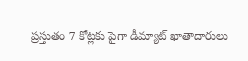ప్రస్తుతం 7 కోట్లకు పైగా డీమ్యాట్ ఖాతాదారులు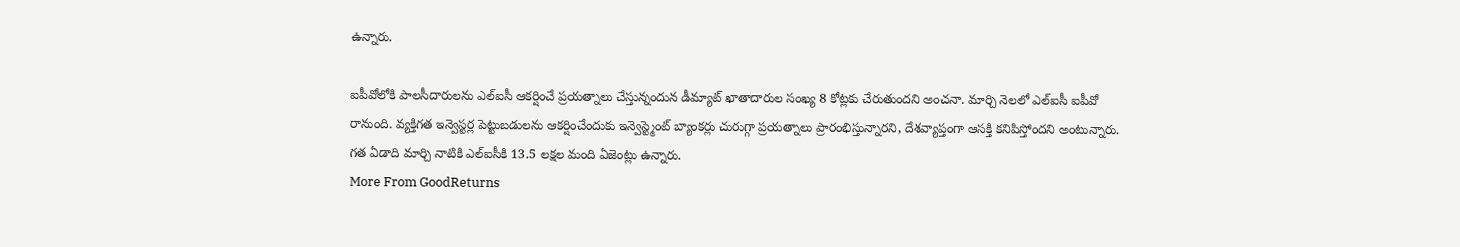ఉన్నారు.

ఐపీవోలోకి పాలసీదారులను ఎల్ఐసీ ఆకర్షించే ప్రయత్నాలు చేస్తున్నందున డీమ్యాట్ ఖాతాదారుల సంఖ్య 8 కోట్లకు చేరుతుందని అంచనా. మార్చి నెలలో ఎల్ఐసీ ఐపీవో రానుంది. వ్యక్తిగత ఇన్వెస్టర్ల పెట్టుబడులను ఆకర్షించేందుకు ఇన్వెస్ట్మెంట్ బ్యాంకర్లు చురుగ్గా ప్రయత్నాలు ప్రారంభిస్తున్నారని, దేశవ్యాప్తంగా ఆసక్తి కనిపిస్తోందని అంటున్నారు. గత ఏడాది మార్చి నాటికి ఎల్ఐసీకి 13.5 లక్షల మంది ఏజెంట్లు ఉన్నారు.
More From GoodReturns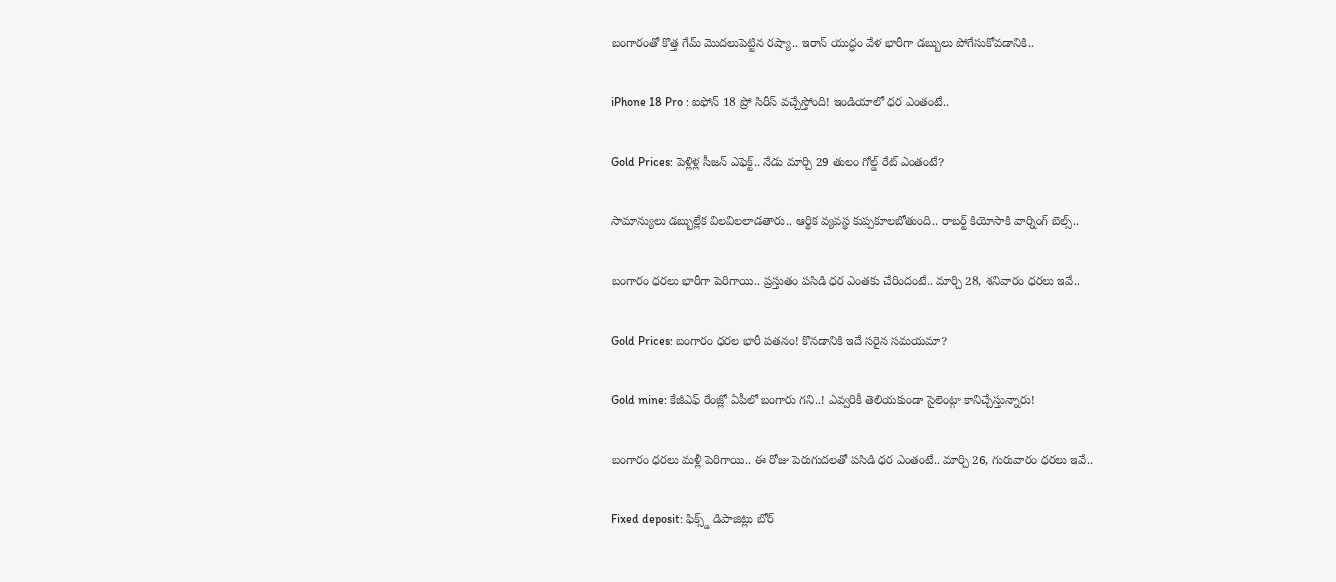బంగారంతో కొత్త గేమ్ మొదలుపెట్టిన రష్యా.. ఇరాన్ యుద్ధం వేళ భారీగా డబ్బులు పోగేసుకోవడానికి..

iPhone 18 Pro : ఐఫోన్ 18 ప్రో సిరీస్ వచ్చేస్తోంది! ఇండియాలో ధర ఎంతంటే..

Gold Prices: పెళ్లిళ్ల సీజన్ ఎఫెక్ట్.. నేడు మార్చి 29 తులం గోల్డ్ రేట్ ఎంతంటే?

సామాన్యులు డబ్బుల్లేక విలవిలలాడతారు.. ఆర్థిక వ్యవస్థ కుప్పకూలబోతుంది.. రాబర్ట్ కియోసాకి వార్నింగ్ బెల్స్..

బంగారం ధరలు భారీగా పెరిగాయి.. ప్రస్తుతం పసిడి ధర ఎంతకు చేరిందంటే.. మార్చి 28, శనివారం ధరలు ఇవే..

Gold Prices: బంగారం ధరల భారీ పతనం! కొనడానికి ఇదే సరైన సమయమా?

Gold mine: కేజీఎఫ్ రేంజ్లో ఏపీలో బంగారు గని..! ఎవ్వరికీ తెలియకుండా సైలెంట్గా కానిచ్చేస్తున్నారు!

బంగారం ధరలు మళ్లీ పెరిగాయి.. ఈ రోజు పెరుగుదలతో పసిడి ధర ఎంతంటే.. మార్చి 26, గురువారం ధరలు ఇవే..

Fixed deposit: ఫిక్స్డ్ డిపాజిట్లు బోర్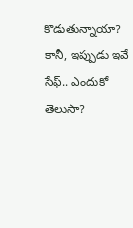కొడుతున్నాయా? కానీ, ఇప్పుడు ఇవే సేఫ్.. ఎందుకో తెలుసా?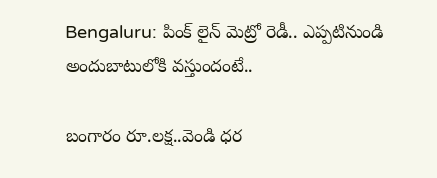Bengaluru: పింక్ లైన్ మెట్రో రెడీ.. ఎప్పటినుండి అందుబాటులోకి వస్తుందంటే..

బంగారం రూ.లక్ష..వెండి ధర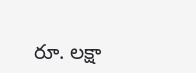రూ. లక్షా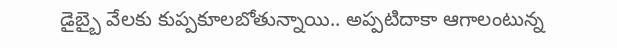డైబ్బై వేలకు కుప్పకూలబోతున్నాయి.. అప్పటిదాకా ఆగాలంటున్న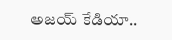అజయ్ కేడియా..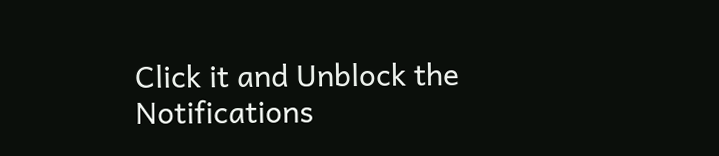Click it and Unblock the Notifications